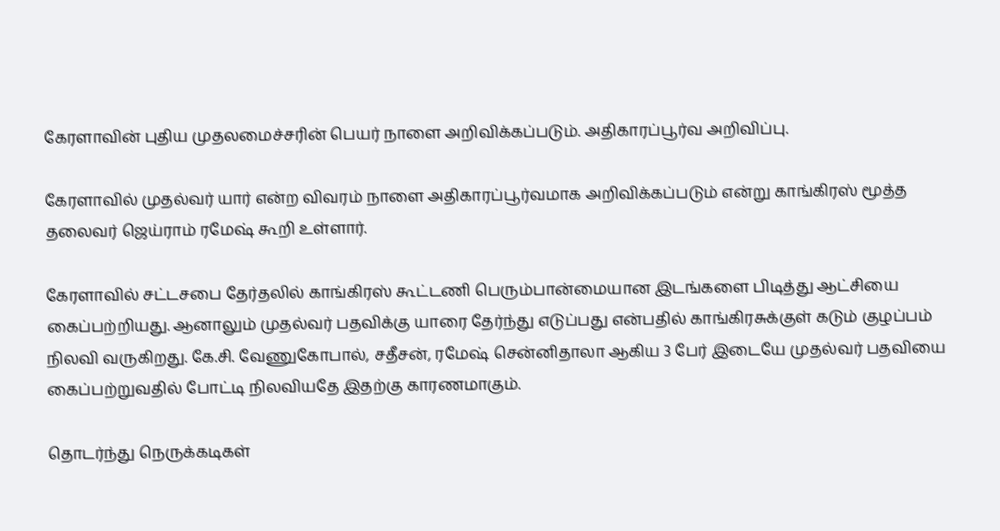கேரளாவின் புதிய முதலமைச்சரின் பெயர் நாளை அறிவிக்கப்படும். அதிகாரப்பூர்வ அறிவிப்பு.

கேரளாவில் முதல்வர் யார் என்ற விவரம் நாளை அதிகாரப்பூர்வமாக அறிவிக்கப்படும் என்று காங்கிரஸ் மூத்த தலைவர் ஜெய்ராம் ரமேஷ் கூறி உள்ளார்.

கேரளாவில் சட்டசபை தேர்தலில் காங்கிரஸ் கூட்டணி பெரும்பான்மையான இடங்களை பிடித்து ஆட்சியை கைப்பற்றியது. ஆனாலும் முதல்வர் பதவிக்கு யாரை தேர்ந்து எடுப்பது என்பதில் காங்கிரசுக்குள் கடும் குழப்பம் நிலவி வருகிறது. கே.சி. வேணுகோபால், சதீசன், ரமேஷ் சென்னிதாலா ஆகிய 3 பேர் இடையே முதல்வர் பதவியை கைப்பற்றுவதில் போட்டி நிலவியதே இதற்கு காரணமாகும்.

தொடர்ந்து நெருக்கடிகள்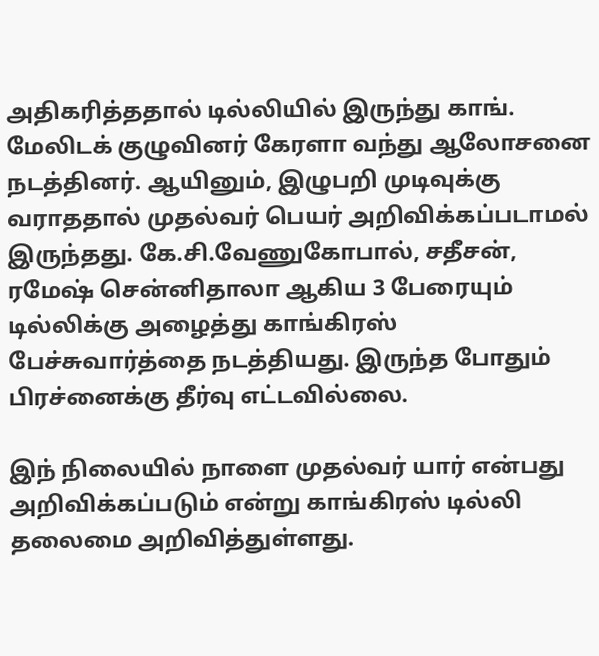அதிகரித்ததால் டில்லியில் இருந்து காங். மேலிடக் குழுவினர் கேரளா வந்து ஆலோசனை நடத்தினர். ஆயினும், இழுபறி முடிவுக்கு வராததால் முதல்வர் பெயர் அறிவிக்கப்படாமல் இருந்தது. கே.சி.வேணுகோபால், சதீசன், ரமேஷ் சென்னிதாலா ஆகிய 3 பேரையும் டில்லிக்கு அழைத்து காங்கிரஸ் பேச்சுவார்த்தை நடத்தியது. இருந்த போதும் பிரச்னைக்கு தீர்வு எட்டவில்லை.

இந் நிலையில் நாளை முதல்வர் யார் என்பது அறிவிக்கப்படும் என்று காங்கிரஸ் டில்லி தலைமை அறிவித்துள்ளது.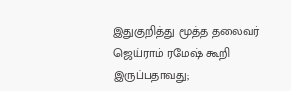இதுகுறித்து மூத்த தலைவர் ஜெய்ராம் ரமேஷ் கூறி இருப்பதாவது;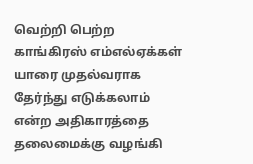வெற்றி பெற்ற காங்கிரஸ் எம்எல்ஏக்கள் யாரை முதல்வராக தேர்ந்து எடுக்கலாம் என்ற அதிகாரத்தை தலைமைக்கு வழங்கி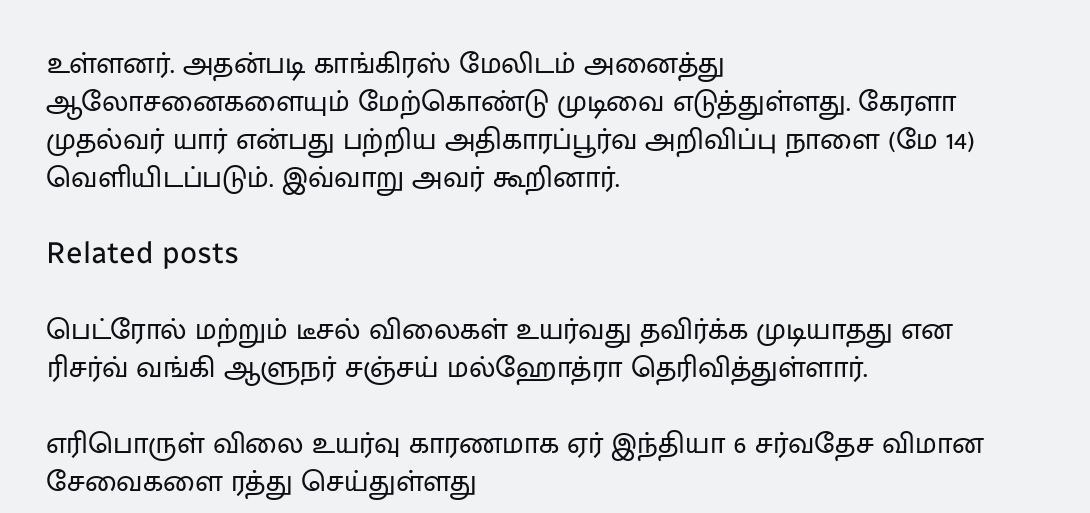உள்ளனர். அதன்படி காங்கிரஸ் மேலிடம் அனைத்து ஆலோசனைகளையும் மேற்கொண்டு முடிவை எடுத்துள்ளது. கேரளா முதல்வர் யார் என்பது பற்றிய அதிகாரப்பூர்வ அறிவிப்பு நாளை (மே 14) வெளியிடப்படும். இவ்வாறு அவர் கூறினார்.

Related posts

பெட்ரோல் மற்றும் டீசல் விலைகள் உயர்வது தவிர்க்க முடியாதது என ரிசர்வ் வங்கி ஆளுநர் சஞ்சய் மல்ஹோத்ரா தெரிவித்துள்ளார்.

எரிபொருள் விலை உயர்வு காரணமாக ஏர் இந்தியா 6 சர்வதேச விமான சேவைகளை ரத்து செய்துள்ளது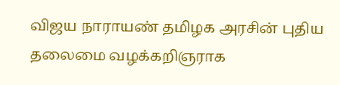விஜய நாராயண் தமிழக அரசின் புதிய தலைமை வழக்கறிஞராக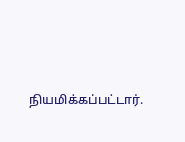நியமிக்கப்பட்டார்.